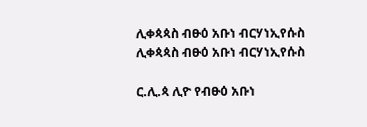ሊቀጳጳስ ብፁዕ አቡነ ብርሃነኢየሱስ ሊቀጳጳስ ብፁዕ አቡነ ብርሃነኢየሱስ

ር.ሊ.ጳ ሊዮ የብፁዕ አቡነ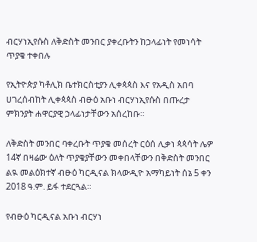ብርሃነኢየሱስ ለቅድስት መንበር ያቀረቡትን ከኃላፊነት የመነሳት ጥያቄ ተቀበሉ

የኢትዮጵያ ካቶሊክ ቤተክርስቲያን ሊቀጳጳስ እና የአዲስ አበባ ሀገረሰብከት ሊቀጳጳስ ብፁዕ አቡነ ብርሃነኢየሱስ በጡረታ ምክንያት ሐዋርያዊ ኃላፊነታቸውን አሰረከቡ።

ለቅድስት መንበር ባቀረቡት ጥያቄ መሰረት ርዕሰ ሊቃነ ጳጳሳት ሌዎ 14ኛ በዛሬው ዕለት ጥያቄያቸውን መቀበላቸውን በቅድስት መንበር ልዪ መልዕክተኛ ብፁዕ ካርዲናል ክላውዲዮ አማካይነት ሰኔ 5 ቀን 2018 ዓ.ም. ይፋ ተደርጓል።

የብፁዕ ካርዲናል አቡነ ብርሃነ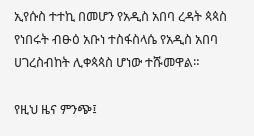ኢየሱስ ተተኪ በመሆን የአዲስ አበባ ረዳት ጳጳስ የነበሩት ብፁዕ አቡነ ተስፋስላሴ የአዲስ አበባ ሀገረስብከት ሊቀጳጳስ ሆነው ተሹመዋል።

የዚህ ዜና ምንጭ፤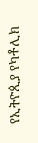የኢትዮጲያ የካቶሊክ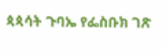ጳጳሳት ጉባኤ የፌስቡክ ገጽ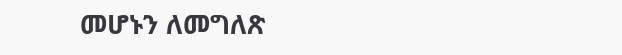መሆኑን ለመግለጽ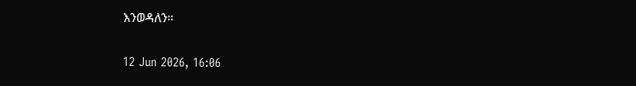እንወዳለን።

12 Jun 2026, 16:06